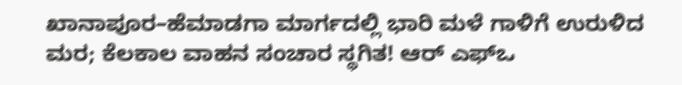ಖಾನಾಪೂರ–ಹೆಮಾಡಗಾ ಮಾರ್ಗದಲ್ಲಿ ಭಾರಿ ಮಳೆ ಗಾಳಿಗೆ ಉರುಳಿದ ಮರ; ಕೆಲಕಾಲ ವಾಹನ ಸಂಚಾರ ಸ್ಥಗಿತ! ಆರ್ ಎಫ್ಒ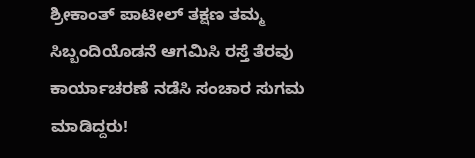ಶ್ರೀಕಾಂತ್ ಪಾಟೀಲ್ ತಕ್ಷಣ ತಮ್ಮ ಸಿಬ್ಬಂದಿಯೊಡನೆ ಆಗಮಿಸಿ ರಸ್ತೆ ತೆರವು ಕಾರ್ಯಾಚರಣೆ ನಡೆಸಿ ಸಂಚಾರ ಸುಗಮ ಮಾಡಿದ್ದರು!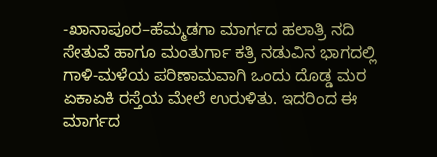-ಖಾನಾಪೂರ–ಹೆಮ್ಮಡಗಾ ಮಾರ್ಗದ ಹಲಾತ್ರಿ ನದಿ ಸೇತುವೆ ಹಾಗೂ ಮಂತುರ್ಗಾ ಕತ್ರಿ ನಡುವಿನ ಭಾಗದಲ್ಲಿ ಗಾಳಿ-ಮಳೆಯ ಪರಿಣಾಮವಾಗಿ ಒಂದು ದೊಡ್ಡ ಮರ ಏಕಾಏಕಿ ರಸ್ತೆಯ ಮೇಲೆ ಉರುಳಿತು. ಇದರಿಂದ ಈ ಮಾರ್ಗದ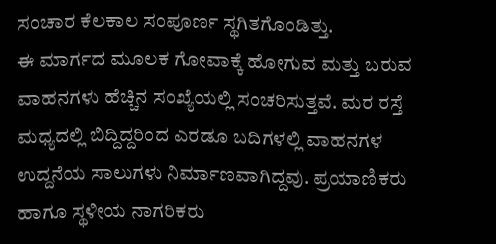ಸಂಚಾರ ಕೆಲಕಾಲ ಸಂಪೂರ್ಣ ಸ್ಥಗಿತಗೊಂಡಿತ್ತು.
ಈ ಮಾರ್ಗದ ಮೂಲಕ ಗೋವಾಕ್ಕೆ ಹೋಗುವ ಮತ್ತು ಬರುವ ವಾಹನಗಳು ಹೆಚ್ಚಿನ ಸಂಖ್ಯೆಯಲ್ಲಿ ಸಂಚರಿಸುತ್ತವೆ. ಮರ ರಸ್ತೆ ಮಧ್ಯದಲ್ಲಿ ಬಿದ್ದಿದ್ದರಿಂದ ಎರಡೂ ಬದಿಗಳಲ್ಲಿ ವಾಹನಗಳ ಉದ್ದನೆಯ ಸಾಲುಗಳು ನಿರ್ಮಾಣವಾಗಿದ್ದವು. ಪ್ರಯಾಣಿಕರು ಹಾಗೂ ಸ್ಥಳೀಯ ನಾಗರಿಕರು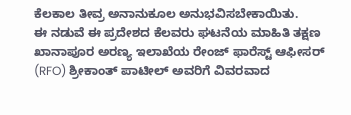ಕೆಲಕಾಲ ತೀವ್ರ ಅನಾನುಕೂಲ ಅನುಭವಿಸಬೇಕಾಯಿತು.
ಈ ನಡುವೆ ಈ ಪ್ರದೇಶದ ಕೆಲವರು ಘಟನೆಯ ಮಾಹಿತಿ ತಕ್ಷಣ ಖಾನಾಪೂರ ಅರಣ್ಯ ಇಲಾಖೆಯ ರೇಂಜ್ ಫಾರೆಸ್ಟ್ ಆಫೀಸರ್ (RFO) ಶ್ರೀಕಾಂತ್ ಪಾಟೀಲ್ ಅವರಿಗೆ ವಿವರವಾದ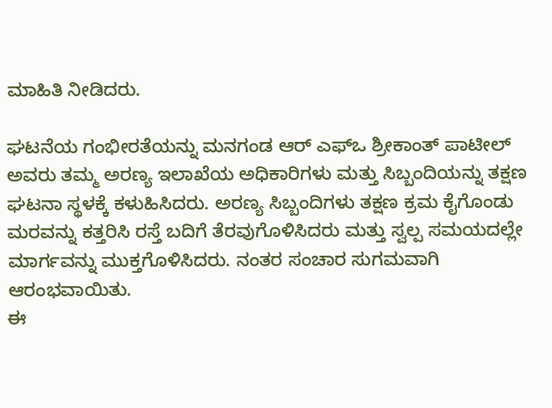ಮಾಹಿತಿ ನೀಡಿದರು.

ಘಟನೆಯ ಗಂಭೀರತೆಯನ್ನು ಮನಗಂಡ ಆರ್ ಎಫ್ಒ ಶ್ರೀಕಾಂತ್ ಪಾಟೀಲ್ ಅವರು ತಮ್ಮ ಅರಣ್ಯ ಇಲಾಖೆಯ ಅಧಿಕಾರಿಗಳು ಮತ್ತು ಸಿಬ್ಬಂದಿಯನ್ನು ತಕ್ಷಣ ಘಟನಾ ಸ್ಥಳಕ್ಕೆ ಕಳುಹಿಸಿದರು. ಅರಣ್ಯ ಸಿಬ್ಬಂದಿಗಳು ತಕ್ಷಣ ಕ್ರಮ ಕೈಗೊಂಡು ಮರವನ್ನು ಕತ್ತರಿಸಿ ರಸ್ತೆ ಬದಿಗೆ ತೆರವುಗೊಳಿಸಿದರು ಮತ್ತು ಸ್ವಲ್ಪ ಸಮಯದಲ್ಲೇ ಮಾರ್ಗವನ್ನು ಮುಕ್ತಗೊಳಿಸಿದರು. ನಂತರ ಸಂಚಾರ ಸುಗಮವಾಗಿ ಆರಂಭವಾಯಿತು.
ಈ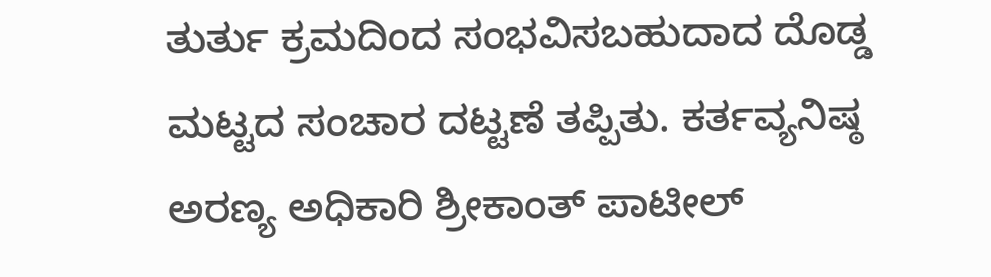ತುರ್ತು ಕ್ರಮದಿಂದ ಸಂಭವಿಸಬಹುದಾದ ದೊಡ್ಡ ಮಟ್ಟದ ಸಂಚಾರ ದಟ್ಟಣೆ ತಪ್ಪಿತು. ಕರ್ತವ್ಯನಿಷ್ಠ ಅರಣ್ಯ ಅಧಿಕಾರಿ ಶ್ರೀಕಾಂತ್ ಪಾಟೀಲ್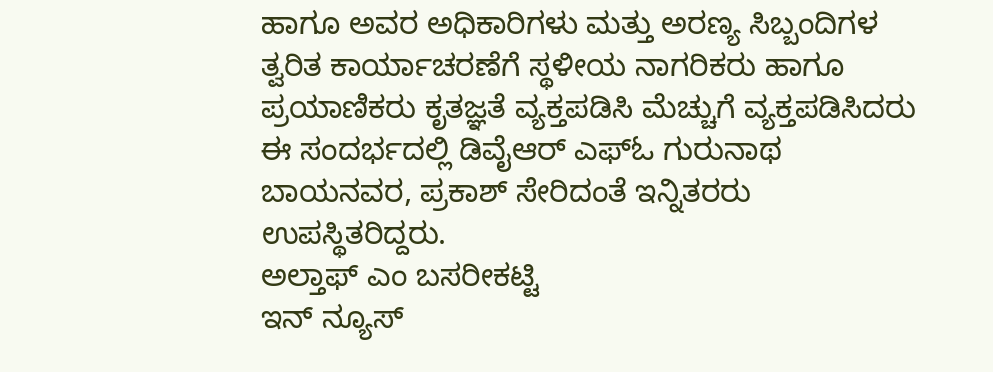ಹಾಗೂ ಅವರ ಅಧಿಕಾರಿಗಳು ಮತ್ತು ಅರಣ್ಯ ಸಿಬ್ಬಂದಿಗಳ ತ್ವರಿತ ಕಾರ್ಯಾಚರಣೆಗೆ ಸ್ಥಳೀಯ ನಾಗರಿಕರು ಹಾಗೂ ಪ್ರಯಾಣಿಕರು ಕೃತಜ್ಞತೆ ವ್ಯಕ್ತಪಡಿಸಿ ಮೆಚ್ಚುಗೆ ವ್ಯಕ್ತಪಡಿಸಿದರು ಈ ಸಂದರ್ಭದಲ್ಲಿ ಡಿವೈಆರ್ ಎಫ್ಓ ಗುರುನಾಥ ಬಾಯನವರ, ಪ್ರಕಾಶ್ ಸೇರಿದಂತೆ ಇನ್ನಿತರರು ಉಪಸ್ಥಿತರಿದ್ದರು.
ಅಲ್ತಾಫ್ ಎಂ ಬಸರೀಕಟ್ಟಿ
ಇನ್ ನ್ಯೂಸ್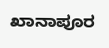ಖಾನಾಪೂರ